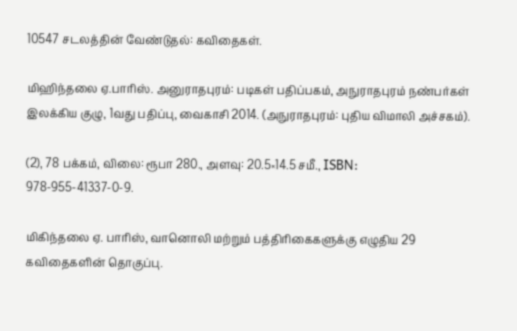10547 சடலத்தின் வேண்டுதல்: கவிதைகள்.

மிஹிந்தலை ஏ.பாரிஸ். அனுராதபுரம்: படிகள் பதிப்பகம், அநுராதபுரம் நண்பர்கள் இலக்கிய குழு, 1வது பதிப்பு, வைகாசி 2014. (அநுராதபுரம்: புதிய விமாலி அச்சகம்).

(2), 78 பக்கம், விலை: ரூபா 280., அளவு: 20.5×14.5 சமீ., ISBN: 978-955-41337-0-9.

மிகிந்தலை ஏ. பாரிஸ், வானொலி மற்றும் பத்திரிகைகளுக்கு எழுதிய 29 கவிதைகளின் தொகுப்பு.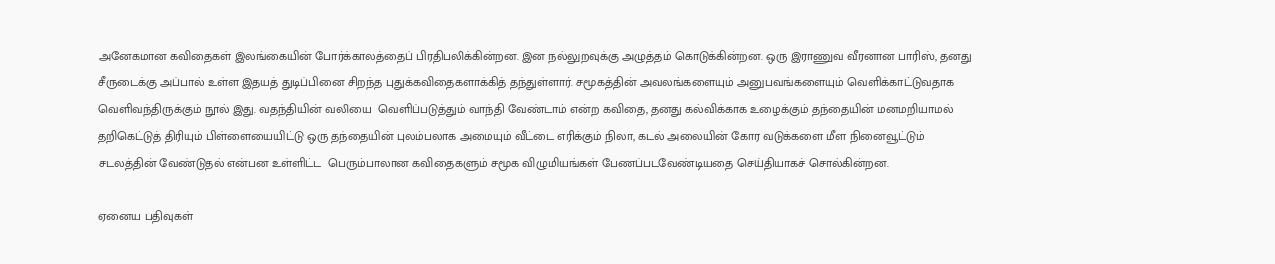அனேகமான கவிதைகள் இலங்கையின் போர்க்காலத்தைப் பிரதிபலிக்கின்றன. இன நல்லுறவுக்கு அழுத்தம் கொடுக்கின்றன. ஒரு இராணுவ வீரனான பாரிஸ், தனது சீருடைக்கு அப்பால் உள்ள இதயத் துடிப்பினை சிறந்த புதுக்கவிதைகளாக்கித் தந்துள்ளார். சமூகத்தின் அவலங்களையும் அனுபவங்களையும் வெளிக்காட்டுவதாக வெளிவந்திருக்கும் நூல் இது. வதந்தியின் வலியை  வெளிப்படுத்தும் வாந்தி வேண்டாம் என்ற கவிதை, தனது கல்விக்காக உழைக்கும் தந்தையின் மனமறியாமல் தறிகெட்டுத் திரியும் பிள்ளையையிட்டு ஒரு தந்தையின் புலம்பலாக அமையும் வீட்டை எரிக்கும் நிலா, கடல் அலையின் கோர வடுக்களை மீள நினைவூட்டும் சடலத்தின் வேண்டுதல் என்பன உள்ளிட்ட  பெரும்பாலான கவிதைகளும் சமூக விழுமியங்கள் பேணப்படவேண்டியதை செய்தியாகச் சொல்கின்றன.

ஏனைய பதிவுகள்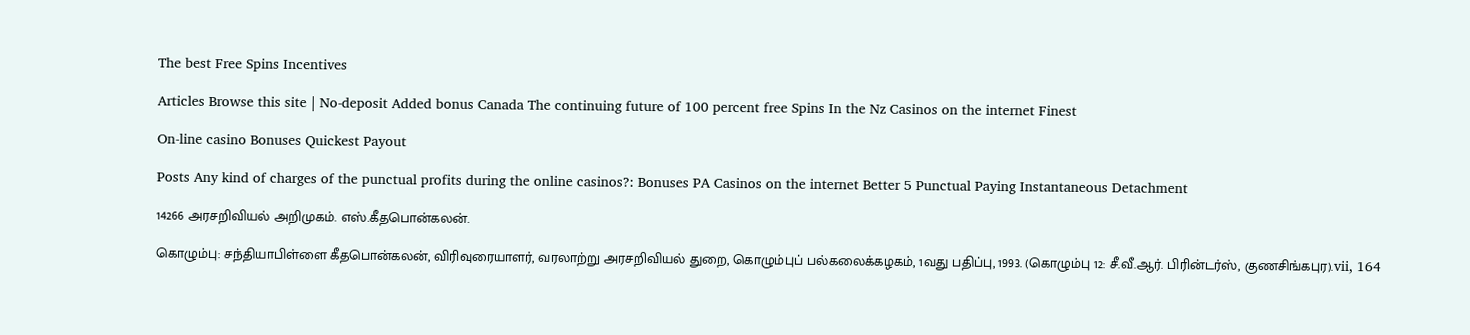The best Free Spins Incentives

Articles Browse this site | No-deposit Added bonus Canada The continuing future of 100 percent free Spins In the Nz Casinos on the internet Finest

On-line casino Bonuses Quickest Payout

Posts Any kind of charges of the punctual profits during the online casinos?: Bonuses PA Casinos on the internet Better 5 Punctual Paying Instantaneous Detachment

14266 அரசறிவியல் அறிமுகம். எஸ்.கீதபொன்கலன்.

கொழும்பு: சந்தியாபிள்ளை கீதபொன்கலன், விரிவுரையாளர், வரலாற்று அரசறிவியல் துறை, கொழும்புப் பல்கலைக்கழகம், 1வது பதிப்பு, 1993. (கொழும்பு 12: சீ.வீ.ஆர். பிரின்டர்ஸ், குணசிங்கபுர).vii, 164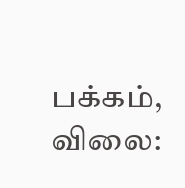பக்கம், விலை: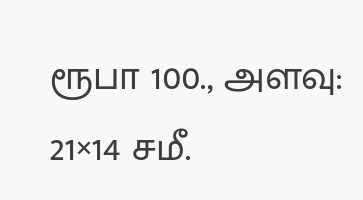ரூபா 100., அளவு: 21×14 சமீ.